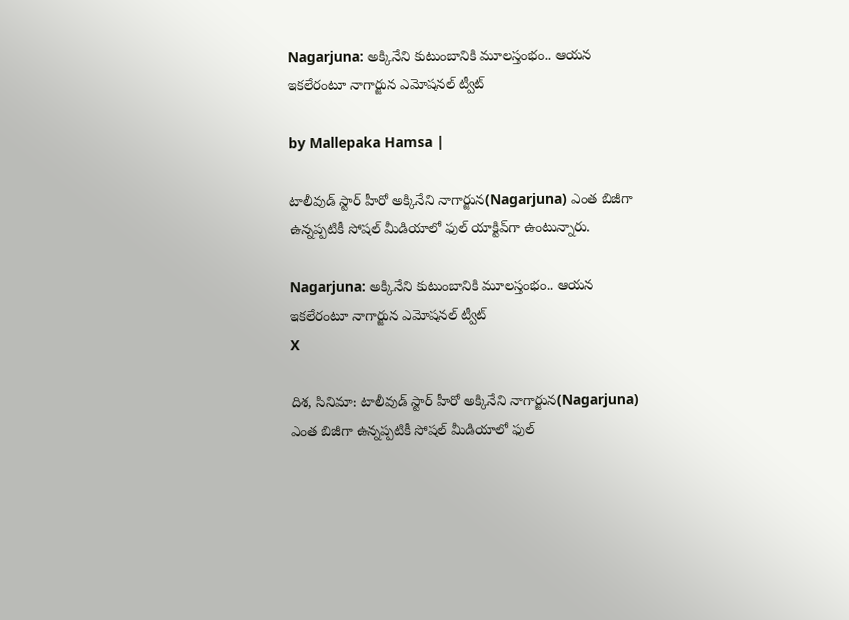Nagarjuna: అక్కినేని కుటుంబానికి మూలస్తంభం.. ఆయన ఇకలేరంటూ నాగార్జున ఎమోషనల్ ట్వీట్

by Mallepaka Hamsa |

టాలీవుడ్ స్టార్ హీరో అక్కినేని నాగార్జున(Nagarjuna) ఎంత బిజీగా ఉన్నప్పటికీ సోషల్ మీడియాలో ఫుల్ యాక్టివ్‌గా ఉంటున్నారు.

Nagarjuna: అక్కినేని కుటుంబానికి మూలస్తంభం.. ఆయన ఇకలేరంటూ నాగార్జున ఎమోషనల్ ట్వీట్
X

దిశ, సినిమా: టాలీవుడ్ స్టార్ హీరో అక్కినేని నాగార్జున(Nagarjuna) ఎంత బిజీగా ఉన్నప్పటికీ సోషల్ మీడియాలో ఫుల్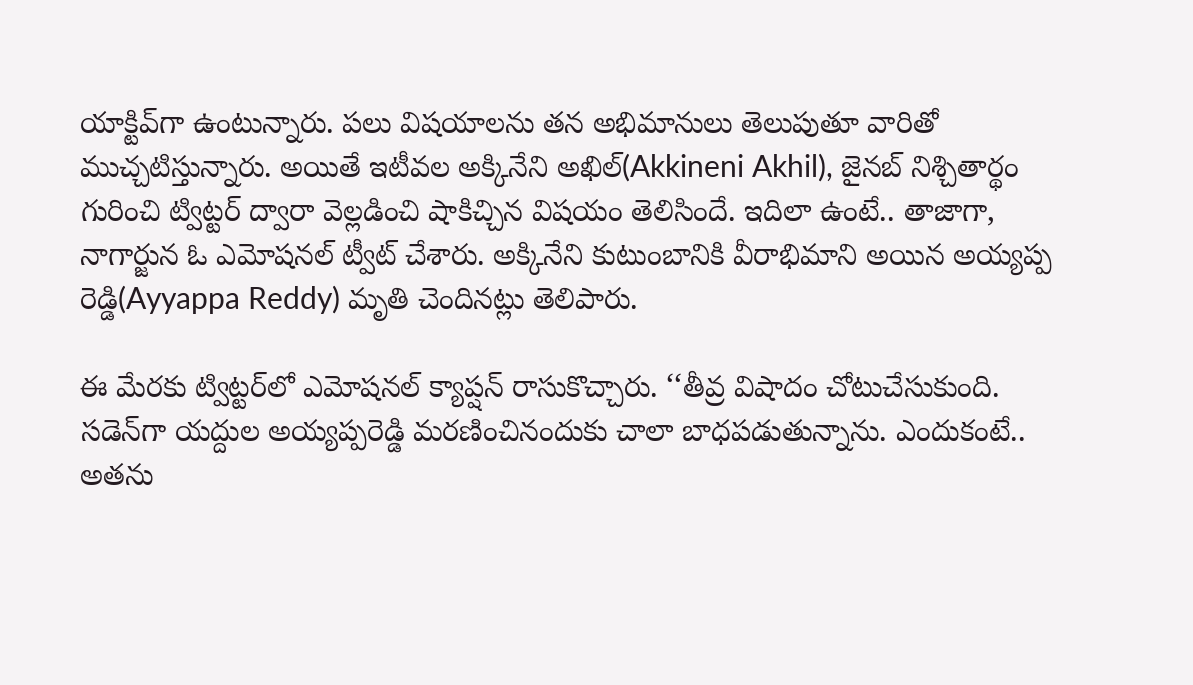యాక్టివ్‌గా ఉంటున్నారు. పలు విషయాలను తన అభిమానులు తెలుపుతూ వారితో ముచ్చటిస్తున్నారు. అయితే ఇటీవల అక్కినేని అఖిల్(Akkineni Akhil), జైనబ్ నిశ్చితార్థం గురించి ట్విట్టర్ ద్వారా వెల్లడించి షాకిచ్చిన విషయం తెలిసిందే. ఇదిలా ఉంటే.. తాజాగా, నాగార్జున ఓ ఎమోషనల్ ట్వీట్ చేశారు. అక్కినేని కుటుంబానికి వీరాభిమాని అయిన అయ్యప్ప రెడ్డి(Ayyappa Reddy) మృతి చెందినట్లు తెలిపారు.

ఈ మేరకు ట్విట్టర్‌లో ఎమోషనల్ క్యాప్షన్ రాసుకొచ్చారు. ‘‘తీవ్ర విషాదం చోటుచేసుకుంది. సడెన్‌గా యద్దుల అయ్యప్పరెడ్డి మరణించినందుకు చాలా బాధపడుతున్నాను. ఎందుకంటే.. అతను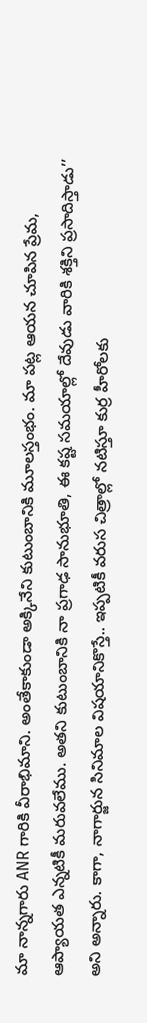మా నాన్నగారు ANR గారికి వీరాభిమాని. అంతేకాకుండా అక్కినేని కుటుంబానికి మూలస్తంభం. మా పట్ల ఆయన చూపిన ప్రేమ, ఆప్యాయత ఎన్నటికీ మరువలేము. అతని కుటుంబానికి నా ప్రగాఢ సానుభూతి, ఈ కష్ట సమయాల్లో దేవుడు వారికి శక్తిని ప్రసాదిస్తాడు’’ అని అన్నారు. కాగా, నాగార్జున సినిమాల విషయానికొస్తే.. ఇప్పటికీ వరుస చిత్రాల్లో నటిస్తూ కుర్ర హీరోలకు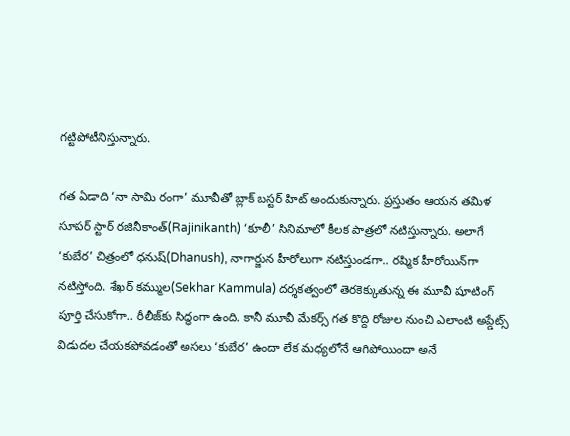గట్టిపోటీనిస్తున్నారు.

గత ఏడాది ‘నా సామి రంగా’ మూవీతో బ్లాక్ బస్టర్ హిట్ అందుకున్నారు. ప్రస్తుతం ఆయన తమిళ సూపర్ స్టార్ రజినీకాంత్(Rajinikanth) ‘కూలీ’ సినిమాలో కీలక పాత్రలో నటిస్తున్నారు. అలాగే ‘కుబేర’ చిత్రంలో ధనుష్(Dhanush), నాగార్జున హీరోలుగా నటిస్తుండగా.. రష్మిక హీరోయిన్‌గా నటిస్తోంది. శేఖర్ కమ్ముల(Sekhar Kammula) దర్శకత్వంలో తెరకెక్కుతున్న ఈ మూవీ షూటింగ్ పూర్తి చేసుకోగా.. రీలీజ్‌కు సిద్ధంగా ఉంది. కానీ మూవీ మేకర్స్ గత కొద్ది రోజుల నుంచి ఎలాంటి అప్డేట్స్ విడుదల చేయకపోవడంతో అసలు ‘కుబేర’ ఉందా లేక మధ్యలోనే ఆగిపోయిందా అనే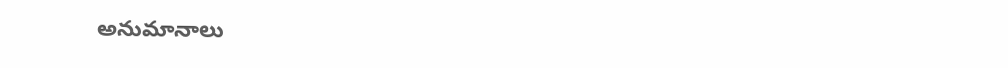అనుమానాలు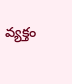వ్యక్తం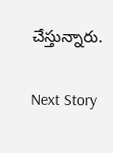చేస్తున్నారు.

Next Story